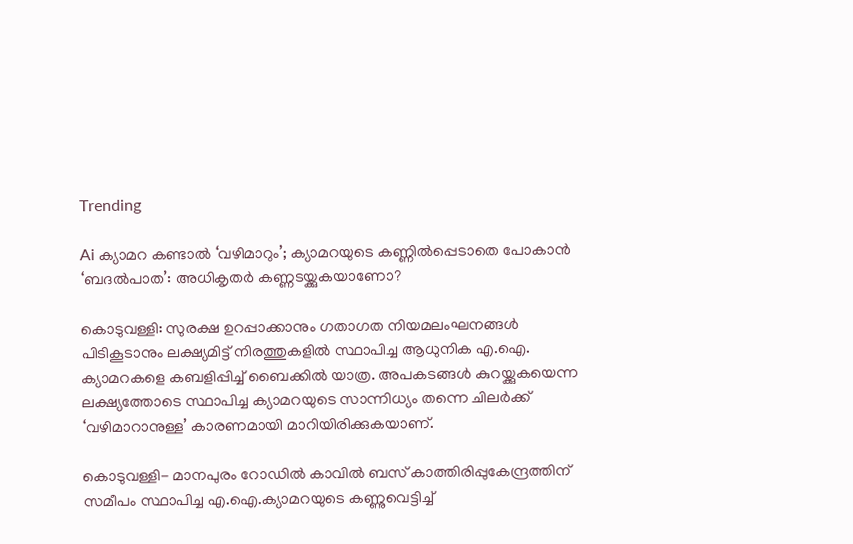Trending

Ai ക്യാമറ കണ്ടാൽ ‘വഴിമാറും’; ക്യാമറയുടെ കണ്ണിൽപ്പെടാതെ പോകാൻ ‘ബദൽപാത’: അധികൃതർ കണ്ണടയ്ക്കുകയാണോ?

കൊടുവള്ളി: സുരക്ഷ ഉറപ്പാക്കാനും ഗതാഗത നിയമലംഘനങ്ങൾ പിടികൂടാനും ലക്ഷ്യമിട്ട് നിരത്തുകളിൽ സ്ഥാപിച്ച ആധുനിക എ.ഐ. ക്യാമറകളെ കബളിപ്പിച്ച് ബൈക്കിൽ യാത്ര. അപകടങ്ങൾ കുറയ്ക്കുകയെന്ന ലക്ഷ്യത്തോടെ സ്ഥാപിച്ച ക്യാമറയുടെ സാന്നിധ്യം തന്നെ ചിലർക്ക് ‘വഴിമാറാനുള്ള’ കാരണമായി മാറിയിരിക്കുകയാണ്.

കൊടുവള്ളി- മാനപുരം റോഡിൽ കാവിൽ ബസ് കാത്തിരിപ്പുകേന്ദ്രത്തിന് സമീപം സ്ഥാപിച്ച എ.ഐ.ക്യാമറയുടെ കണ്ണുവെട്ടിച്ച്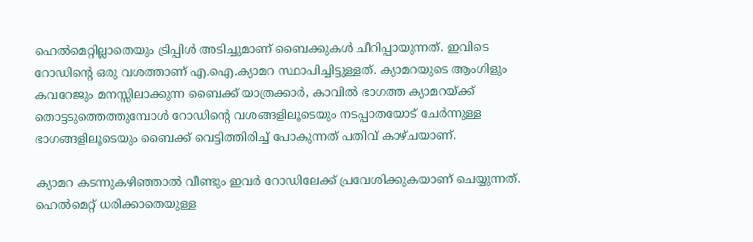ഹെൽമെറ്റില്ലാതെയും ട്രിപ്പിൾ അടിച്ചുമാണ് ബൈക്കുകൾ ചീറിപ്പായുന്നത്. ഇവിടെ റോഡിന്റെ ഒരു വശത്താണ് എ.ഐ.ക്യാമറ സ്ഥാപിച്ചിട്ടുള്ളത്. ക്യാമറയുടെ ആംഗിളും കവറേജും മനസ്സിലാക്കുന്ന ബൈക്ക് യാത്രക്കാർ, കാവിൽ ഭാഗത്ത ക്യാമറയ്ക്ക് തൊട്ടടുത്തെത്തുമ്പോൾ റോഡിന്റെ വശങ്ങളിലൂടെയും നടപ്പാതയോട് ചേർന്നുള്ള ഭാഗങ്ങളിലൂടെയും ബൈക്ക് വെട്ടിത്തിരിച്ച് പോകുന്നത് പതിവ് കാഴ്ചയാണ്.

ക്യാമറ കടന്നുകഴിഞ്ഞാൽ വീണ്ടും ഇവർ റോഡിലേക്ക് പ്രവേശിക്കുകയാണ് ചെയ്യുന്നത്. ഹെൽമെറ്റ് ധരിക്കാതെയുള്ള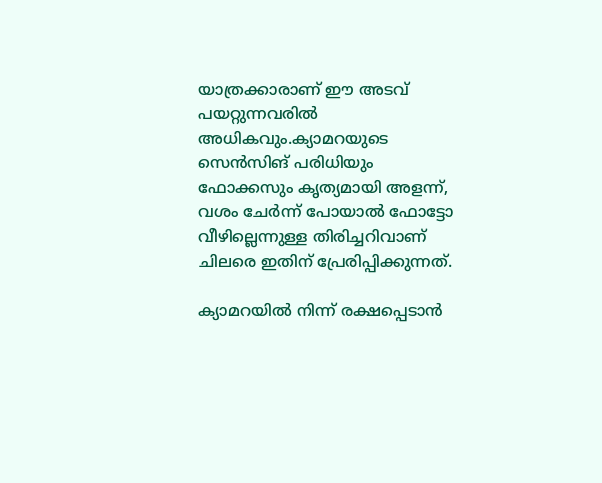യാത്രക്കാരാണ് ഈ അടവ് പയറ്റുന്നവരിൽ അധികവും.ക്യാമറയുടെ സെൻസിങ് പരിധിയും ഫോക്കസും കൃത്യമായി അളന്ന്, വശം ചേർന്ന് പോയാൽ ഫോട്ടോ വീഴില്ലെന്നുള്ള തിരിച്ചറിവാണ് ചിലരെ ഇതിന് പ്രേരിപ്പിക്കുന്നത്.

ക്യാമറയിൽ നിന്ന് രക്ഷപ്പെടാൻ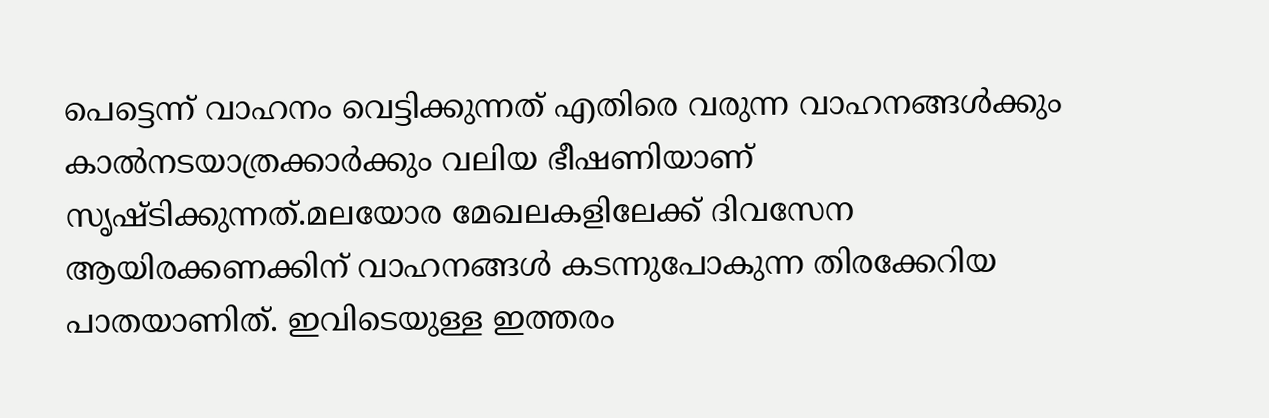പെട്ടെന്ന് വാഹനം വെട്ടിക്കുന്നത് എതിരെ വരുന്ന വാഹനങ്ങൾക്കും കാൽനടയാത്രക്കാർക്കും വലിയ ഭീഷണിയാണ് സൃഷ്ടിക്കുന്നത്.മലയോര മേഖലകളിലേക്ക് ദിവസേന ആയിരക്കണക്കിന് വാഹനങ്ങൾ കടന്നുപോകുന്ന തിരക്കേറിയ പാതയാണിത്. ഇവിടെയുള്ള ഇത്തരം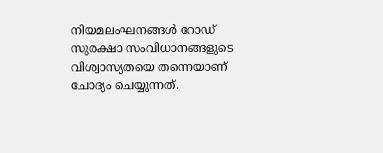നിയമലംഘനങ്ങൾ റോഡ് സുരക്ഷാ സംവിധാനങ്ങളുടെ വിശ്വാസ്യതയെ തന്നെയാണ് ചോദ്യം ചെയ്യുന്നത്.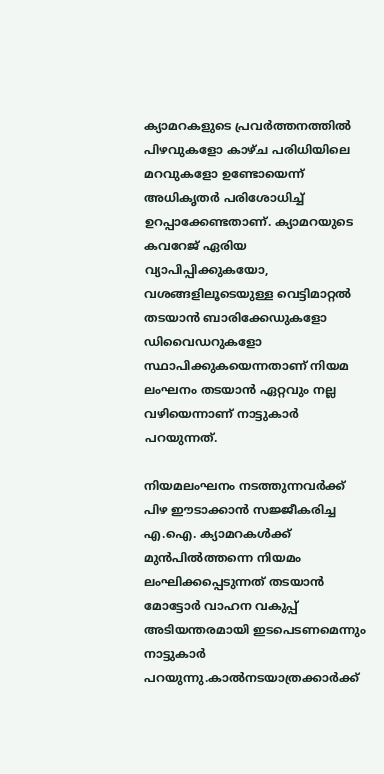ക്യാമറകളുടെ പ്രവർത്തനത്തിൽ പിഴവുകളോ കാഴ്‌ച പരിധിയിലെ മറവുകളോ ഉണ്ടോയെന്ന് അധികൃതർ പരിശോധിച്ച് ഉറപ്പാക്കേണ്ടതാണ്. ക്യാമറയുടെ കവറേജ് ഏരിയ വ്യാപിപ്പിക്കുകയോ, വശങ്ങളിലൂടെയുള്ള വെട്ടിമാറ്റൽ തടയാൻ ബാരിക്കേഡുകളോ ഡിവൈഡറുകളോ സ്ഥാപിക്കുകയെന്നതാണ് നിയമ ലംഘനം തടയാൻ ഏറ്റവും നല്ല വഴിയെന്നാണ് നാട്ടുകാർ പറയുന്നത്.

നിയമലംഘനം നടത്തുന്നവർക്ക് പിഴ ഈടാക്കാൻ സജ്ജീകരിച്ച എ.ഐ. ക്യാമറകൾക്ക് മുൻപിൽത്തന്നെ നിയമം ലംഘിക്കപ്പെടുന്നത് തടയാൻ മോട്ടോർ വാഹന വകുപ്പ് അടിയന്തരമായി ഇടപെടണമെന്നും നാട്ടുകാർ പറയുന്നു.കാൽനടയാത്രക്കാർക്ക്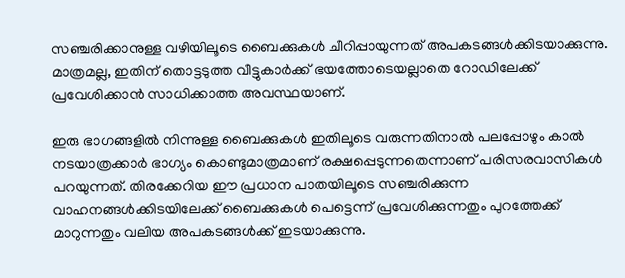സഞ്ചരിക്കാനുള്ള വഴിയിലൂടെ ബൈക്കുകൾ ചീറിപ്പായുന്നത് അപകടങ്ങൾക്കിടയാക്കുന്നു. മാത്രമല്ല, ഇതിന് തൊട്ടടുത്ത വീട്ടുകാർക്ക് ഭയത്തോടെയല്ലാതെ റോഡിലേക്ക് പ്രവേശിക്കാൻ സാധിക്കാത്ത അവസ്ഥയാണ്.

ഇരു ഭാഗങ്ങളിൽ നിന്നുള്ള ബൈക്കുകൾ ഇതിലൂടെ വരുന്നതിനാൽ പലപ്പോഴും കാൽ നടയാത്രക്കാർ ഭാഗ്യം കൊണ്ടുമാത്രമാണ് രക്ഷപ്പെടുന്നതെന്നാണ് പരിസരവാസികൾ പറയുന്നത്. തിരക്കേറിയ ഈ പ്രധാന പാതയിലൂടെ സഞ്ചരിക്കുന്ന വാഹനങ്ങൾക്കിടയിലേക്ക് ബൈക്കുകൾ പെട്ടെന്ന് പ്രവേശിക്കുന്നതും പുറത്തേക്ക് മാറുന്നതും വലിയ അപകടങ്ങൾക്ക് ഇടയാക്കുന്നു.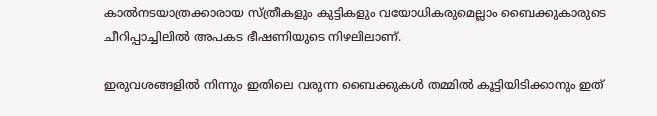കാൽനടയാത്രക്കാരായ സ്ത്രീകളും കുട്ടികളും വയോധികരുമെല്ലാം ബൈക്കുകാരുടെ ചീറിപ്പാച്ചിലിൽ അപകട ഭീഷണിയുടെ നിഴലിലാണ്.

ഇരുവശങ്ങളിൽ നിന്നും ഇതിലെ വരുന്ന ബൈക്കുകൾ തമ്മിൽ കൂട്ടിയിടിക്കാനും ഇത്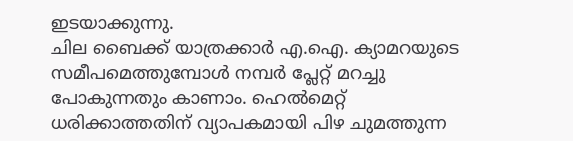ഇടയാക്കുന്നു.
ചില ബൈക്ക് യാത്രക്കാർ എ.ഐ. ക്യാമറയുടെ സമീപമെത്തുമ്പോൾ നമ്പർ പ്ലേറ്റ് മറച്ചു പോകുന്നതും കാണാം. ഹെൽമെറ്റ് ധരിക്കാത്തതിന് വ്യാപകമായി പിഴ ചുമത്തുന്ന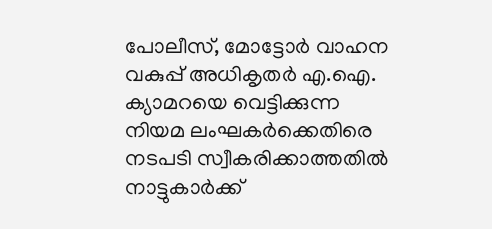പോലീസ്, മോട്ടോർ വാഹന വകുപ്പ് അധികൃതർ എ.ഐ. ക്യാമറയെ വെട്ടിക്കുന്ന നിയമ ലംഘകർക്കെതിരെ
നടപടി സ്വീകരിക്കാത്തതിൽ നാട്ടുകാർക്ക്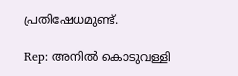പ്രതിഷേധമുണ്ട്.

Rep: അനിൽ കൊടുവള്ളി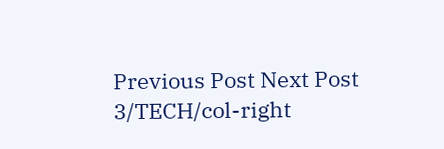Previous Post Next Post
3/TECH/col-right